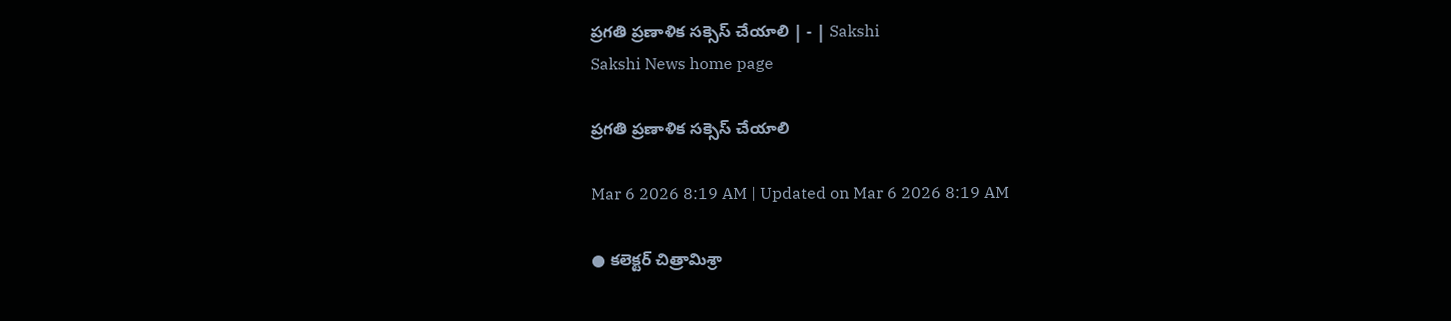ప్రగతి ప్రణాళిక సక్సెస్‌ చేయాలి | - | Sakshi
Sakshi News home page

ప్రగతి ప్రణాళిక సక్సెస్‌ చేయాలి

Mar 6 2026 8:19 AM | Updated on Mar 6 2026 8:19 AM

● కలెక్టర్‌ చిత్రామిశ్రా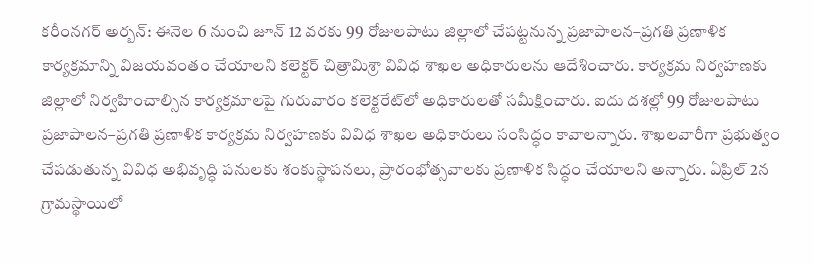కరీంనగర్‌ అర్బన్‌: ఈనెల 6 నుంచి జూన్‌ 12 వరకు 99 రోజులపాటు జిల్లాలో చేపట్టనున్న ప్రజాపాలన–ప్రగతి ప్రణాళిక కార్యక్రమాన్ని విజయవంతం చేయాలని కలెక్టర్‌ చిత్రామిశ్రా వివిధ శాఖల అధికారులను ఆదేశించారు. కార్యక్రమ నిర్వహణకు జిల్లాలో నిర్వహించాల్సిన కార్యక్రమాలపై గురువారం కలెక్టరేట్‌లో అధికారులతో సమీక్షించారు. ఐదు దశల్లో 99 రోజులపాటు ప్రజాపాలన–ప్రగతి ప్రణాళిక కార్యక్రమ నిర్వహణకు వివిధ శాఖల అధికారులు సంసిద్ధం కావాలన్నారు. శాఖలవారీగా ప్రభుత్వం చేపడుతున్న వివిధ అభివృద్ధి పనులకు శంకుస్థాపనలు, ప్రారంభోత్సవాలకు ప్రణాళిక సిద్ధం చేయాలని అన్నారు. ఏప్రిల్‌ 2న గ్రామస్థాయిలో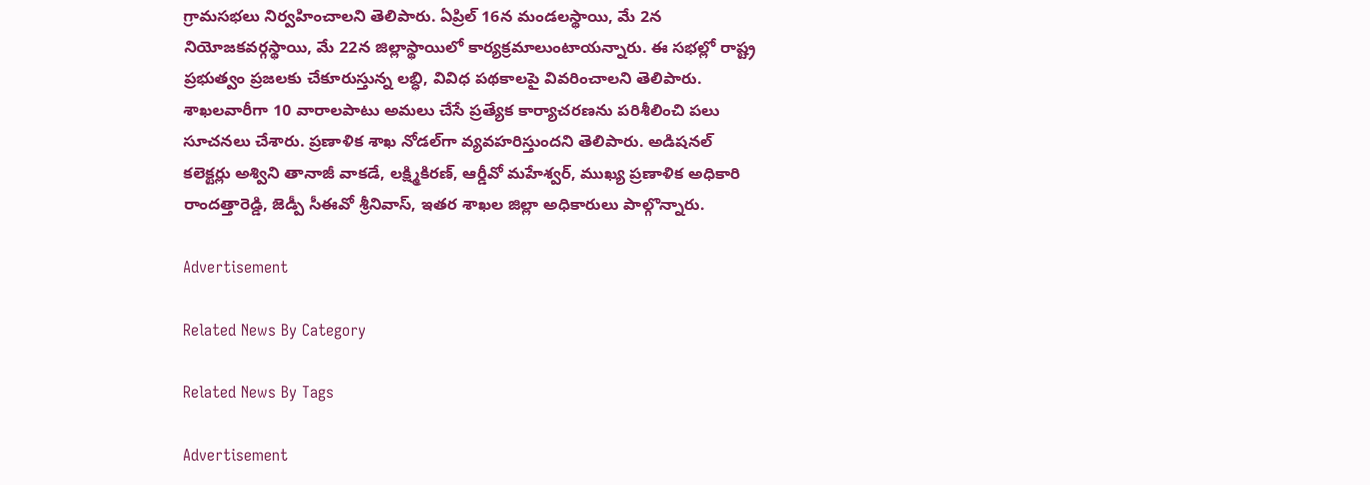గ్రామసభలు నిర్వహించాలని తెలిపారు. ఏప్రిల్‌ 16న మండలస్థాయి, మే 2న నియోజకవర్గస్థాయి, మే 22న జిల్లాస్థాయిలో కార్యక్రమాలుంటాయన్నారు. ఈ సభల్లో రాష్ట్ర ప్రభుత్వం ప్రజలకు చేకూరుస్తున్న లబ్ధి, వివిధ పథకాలపై వివరించాలని తెలిపారు. శాఖలవారీగా 10 వారాలపాటు అమలు చేసే ప్రత్యేక కార్యాచరణను పరిశీలించి పలు సూచనలు చేశారు. ప్రణాళిక శాఖ నోడల్‌గా వ్యవహరిస్తుందని తెలిపారు. అడిషనల్‌ కలెక్టర్లు అశ్విని తానాజీ వాకడే, లక్ష్మికిరణ్‌, ఆర్డీవో మహేశ్వర్‌, ముఖ్య ప్రణాళిక అధికారి రాందత్తారెడ్డి, జెడ్పీ సీఈవో శ్రీనివాస్‌, ఇతర శాఖల జిల్లా అధికారులు పాల్గొన్నారు.

Advertisement

Related News By Category

Related News By Tags

Advertisement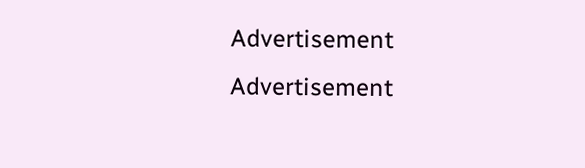Advertisement
Advertisement